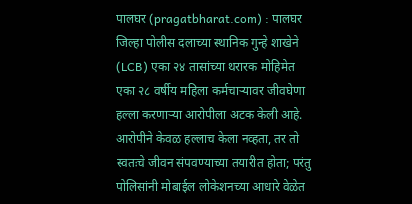पालघर (pragatbharat.com) : पालघर जिल्हा पोलीस दलाच्या स्थानिक गुन्हे शाखेने (LCB) एका २४ तासांच्या थरारक मोहिमेत एका २८ वर्षीय महिला कर्मचाऱ्यावर जीवघेणा हल्ला करणाऱ्या आरोपीला अटक केली आहे. आरोपीने केवळ हल्लाच केला नव्हता, तर तो स्वतःचे जीवन संपवण्याच्या तयारीत होता; परंतु पोलिसांनी मोबाईल लोकेशनच्या आधारे वेळेत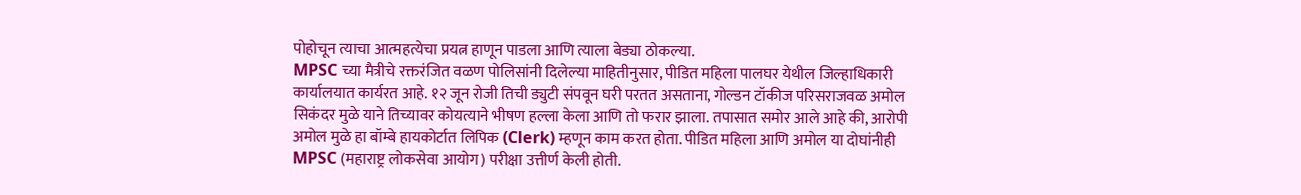पोहोचून त्याचा आत्महत्येचा प्रयत्न हाणून पाडला आणि त्याला बेड्या ठोकल्या.
MPSC च्या मैत्रीचे रक्तरंजित वळण पोलिसांनी दिलेल्या माहितीनुसार, पीडित महिला पालघर येथील जिल्हाधिकारी कार्यालयात कार्यरत आहे. १२ जून रोजी तिची ड्युटी संपवून घरी परतत असताना, गोल्डन टॉकीज परिसराजवळ अमोल सिकंदर मुळे याने तिच्यावर कोयत्याने भीषण हल्ला केला आणि तो फरार झाला. तपासात समोर आले आहे की, आरोपी अमोल मुळे हा बॉम्बे हायकोर्टात लिपिक (Clerk) म्हणून काम करत होता. पीडित महिला आणि अमोल या दोघांनीही MPSC (महाराष्ट्र लोकसेवा आयोग) परीक्षा उत्तीर्ण केली होती.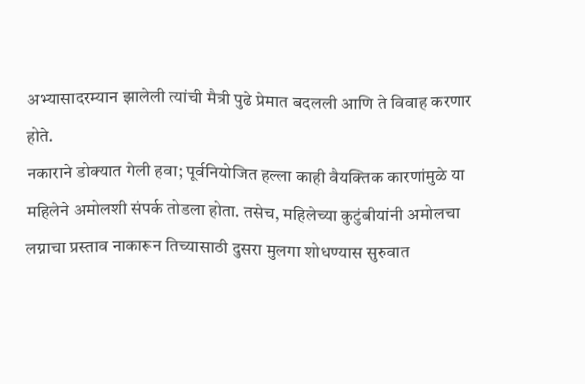अभ्यासादरम्यान झालेली त्यांची मैत्री पुढे प्रेमात बदलली आणि ते विवाह करणार होते.
नकाराने डोक्यात गेली हवा; पूर्वनियोजित हल्ला काही वैयक्तिक कारणांमुळे या महिलेने अमोलशी संपर्क तोडला होता. तसेच, महिलेच्या कुटुंबीयांनी अमोलचा लग्नाचा प्रस्ताव नाकारून तिच्यासाठी दुसरा मुलगा शोधण्यास सुरुवात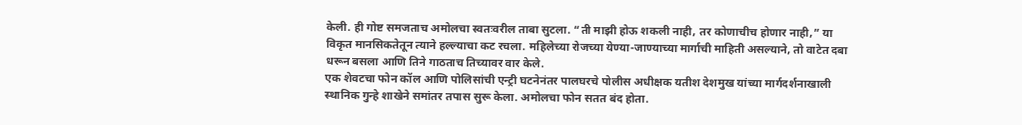केली. ही गोष्ट समजताच अमोलचा स्वतःवरील ताबा सुटला. “ती माझी होऊ शकली नाही, तर कोणाचीच होणार नाही,” या विकृत मानसिकतेतून त्याने हल्ल्याचा कट रचला. महिलेच्या रोजच्या येण्या-जाण्याच्या मार्गाची माहिती असल्याने, तो वाटेत दबा धरून बसला आणि तिने गाठताच तिच्यावर वार केले.
एक शेवटचा फोन कॉल आणि पोलिसांची एन्ट्री घटनेनंतर पालघरचे पोलीस अधीक्षक यतीश देशमुख यांच्या मार्गदर्शनाखाली स्थानिक गुन्हे शाखेने समांतर तपास सुरू केला. अमोलचा फोन सतत बंद होता.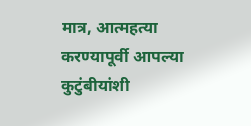मात्र, आत्महत्या करण्यापूर्वी आपल्या कुटुंबीयांशी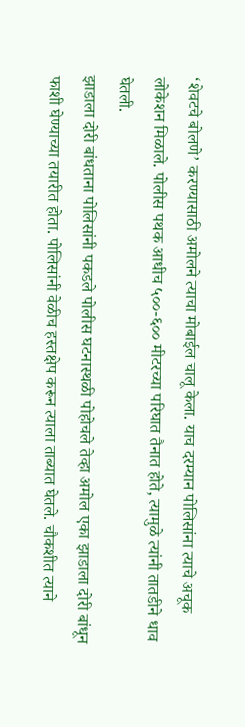‘शेवटचे बोलणे’ करण्यासाठी अमोलने त्याचा मोबाईल चालू केला. याच दरम्यान पोलिसांना त्याचे अचूक लोकेशन मिळाले. पोलीस पथक आधीच ५००-६०० मीटरच्या परिघात तैनात होते, त्यामुळे त्यांनी तातडीने धाव घेतली.
झाडाला दोरी बांधताना पोलिसांनी पकडले पोलीस घटनास्थळी पोहोचले तेव्हा अमोल एका झाडाला दोरी बांधून फाशी घेण्याच्या तयारीत होता. पोलिसांनी वेळीच हस्तक्षेप करून त्याला ताब्यात घेतले. चौकशीत त्याने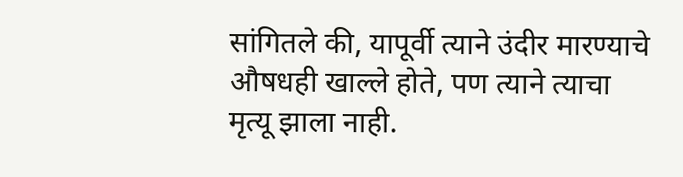सांगितले की, यापूर्वी त्याने उंदीर मारण्याचे औषधही खाल्ले होते, पण त्याने त्याचा मृत्यू झाला नाही.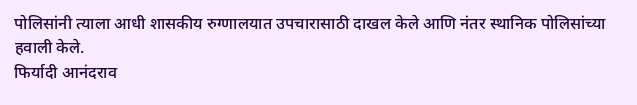पोलिसांनी त्याला आधी शासकीय रुग्णालयात उपचारासाठी दाखल केले आणि नंतर स्थानिक पोलिसांच्या हवाली केले.
फिर्यादी आनंदराव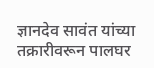ज्ञानदेव सावंत यांच्या तक्रारीवरून पालघर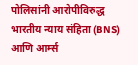पोलिसांनी आरोपीविरुद्ध भारतीय न्याय संहिता (BNS) आणि आर्म्स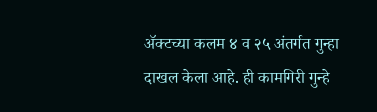ॲक्टच्या कलम ४ व २५ अंतर्गत गुन्हा दाखल केला आहे. ही कामगिरी गुन्हे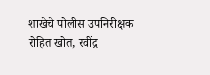शाखेचे पोलीस उपनिरीक्षक रोहित खोत, रवींद्र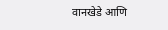वानखेडे आणि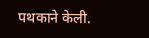पथकाने केली.